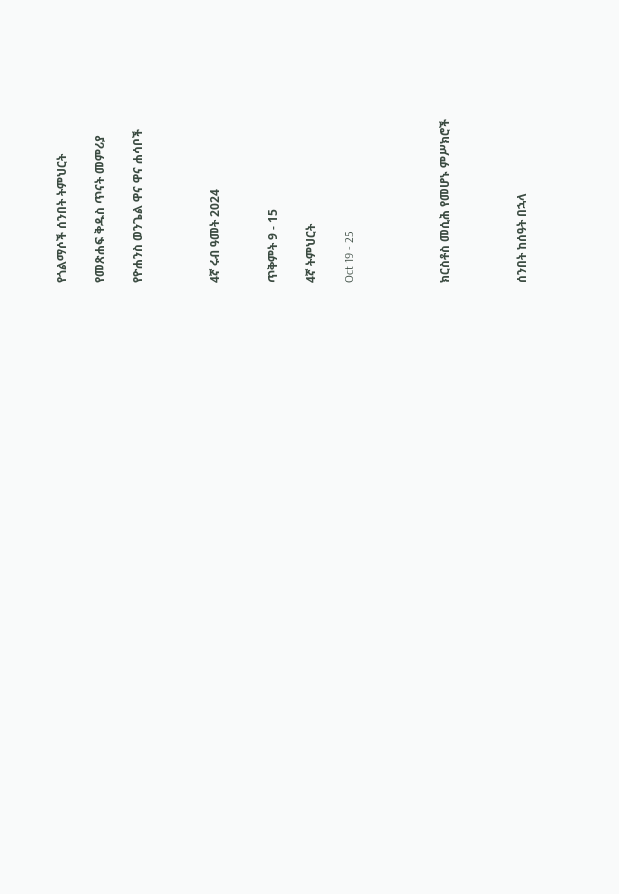የጎልማሶች ሰንበት ትምህርት

የመጽሐፍ ቅዱስ ጥናት መምሪያ

የዮሐንስ ወንጌል ዋና ዋና ሐሳቦች



4ኛ ሩብ ዓመት 2024


ጥቅምት 9 - 15

4ኛ ትምህርት

Oct 19 - 25




ክርስቶስ መሲሕ የመሆኑ ምሥክሮች



ሰንበት ከሰዓት በኋላ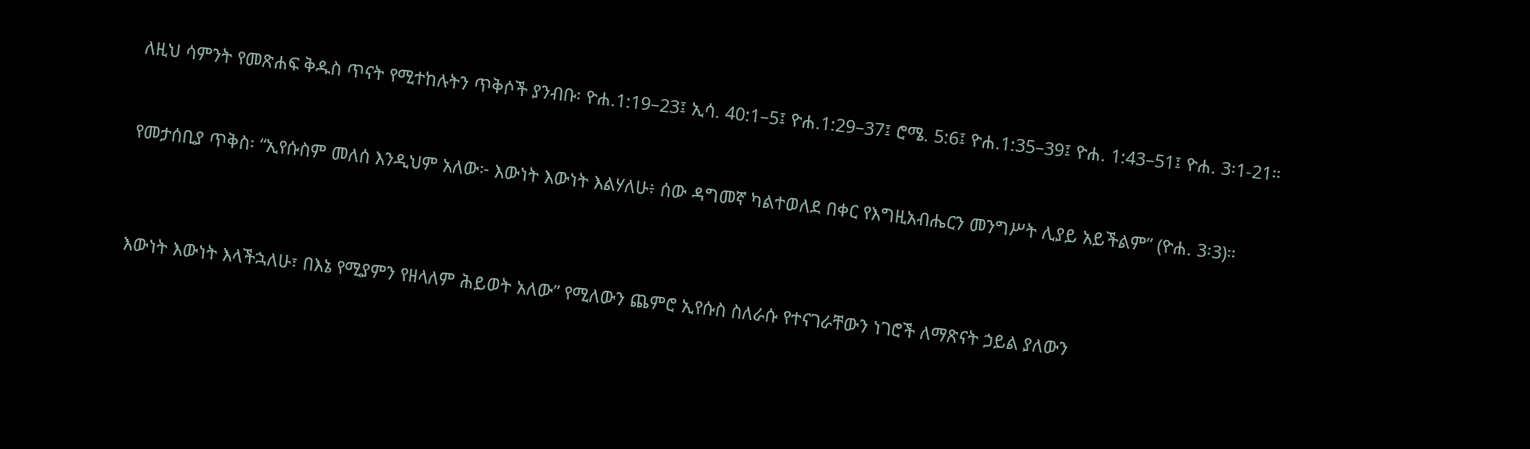ለዚህ ሳምንት የመጽሐፍ ቅዱስ ጥናት የሚተከሉትን ጥቅሶች ያንብቡ፡ ዮሐ.1:19–23፤ ኢሳ. 40:1–5፤ ዮሐ.1:29–37፤ ሮሜ. 5:6፤ ዮሐ.1:35–39፤ ዮሐ. 1:43–51፤ ዮሐ. 3፡1-21።


የመታሰቢያ ጥቅስ፡ “ኢየሱስም መለሰ እንዲህም አለው፦ እውነት እውነት እልሃለሁ፥ ሰው ዳግመኛ ካልተወለደ በቀር የእግዚአብሔርን መንግሥት ሊያይ አይችልም” (ዮሐ. 3፡3)።



እውነት እውነት እላችኋለሁ፣ በእኔ የሚያምን የዘላለም ሕይወት አለው” የሚለውን ጨምሮ ኢየሱስ ስለራሱ የተናገራቸውን ነገሮች ለማጽናት ኃይል ያለውን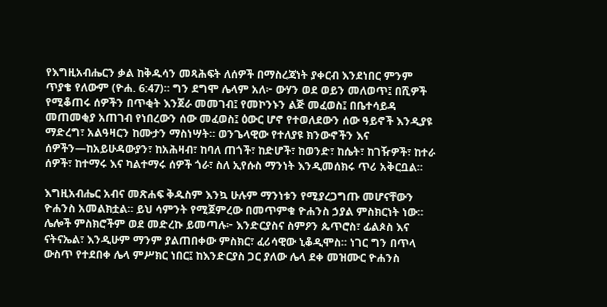የእግዚአብሔርን ቃል ከቅዱሳን መጻሕፍት ለሰዎች በማስረጃነት ያቀርብ እንደነበር ምንም ጥያቄ የለውም (ዮሐ. 6:47)። ግን ደግሞ ሌላም አለ፦ ውሃን ወደ ወይን መለወጥ፤ በሺዎች የሚቆጠሩ ሰዎችን በጥቂት እንጀራ መመገብ፤ የመኮንኑን ልጅ መፈወስ፤ በቤተሳይዳ መጠመቂያ አጠገብ የነበረውን ሰው መፈወስ፤ ዕውር ሆኖ የተወለደውን ሰው ዓይኖች እንዲያዩ ማድረግ፣ አልዓዛርን ከሙታን ማስነሣት። ወንጌላዊው የተለያዩ ክንውኖችን እና ሰዎችን—ከአይሁዳውያን፣ ከአሕዛብ፣ ከባለ ጠጎች፣ ከድሆች፣ ከወንድ፣ ከሴት፣ ከገዥዎች፣ ከተራ ሰዎች፣ ከተማሩ እና ካልተማሩ ሰዎች ጎራ፣ ስለ ኢየሱስ ማንነት እንዲመሰክሩ ጥሪ አቅርቧል።

እግዚአብሔር አብና መጽሐፍ ቅዱስም እንኳ ሁሉም ማንነቱን የሚያረጋግጡ መሆናቸውን ዮሐንስ አመልክቷል። ይህ ሳምንት የሚጀምረው በመጥምቁ ዮሐንስ ኃያል ምስክርነት ነው። ሌሎች ምስክሮችም ወደ መድረኩ ይመጣሉ፦ እንድርያስና ስምዖን ጴጥሮስ፣ ፊልጶስ እና ናትናኤል፣ እንዲሁም ማንም ያልጠበቀው ምስክር፣ ፈሪሳዊው ኒቆዲሞስ። ነገር ግን በጥላ ውስጥ የተደበቀ ሌላ ምሥክር ነበር፤ ከእንድርያስ ጋር ያለው ሌላ ደቀ መዝሙር ዮሐንስ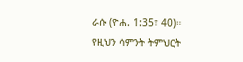ራሱ (ዮሐ. 1:35፣ 40)። የዚህን ሳምንት ትምህርት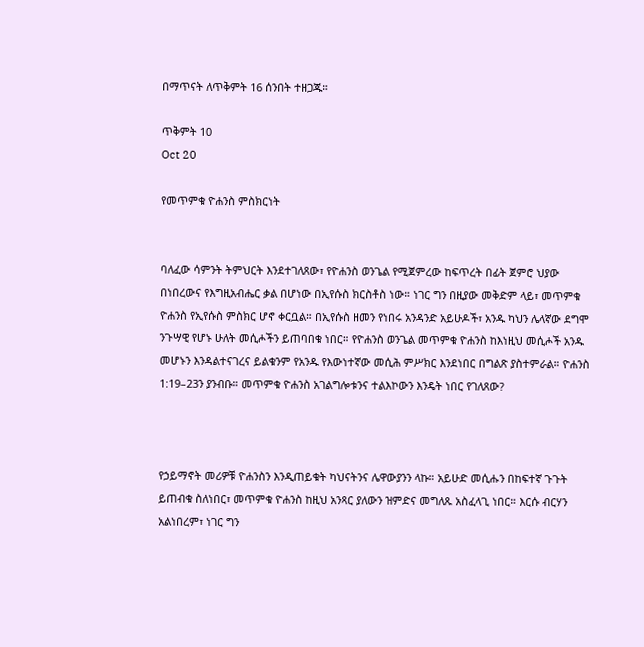በማጥናት ለጥቅምት 16 ሰንበት ተዘጋጁ።

ጥቅምት 10
Oct 20

የመጥምቁ ዮሐንስ ምስክርነት


ባለፈው ሳምንት ትምህርት እንደተገለጸው፣ የዮሐንስ ወንጌል የሚጀምረው ከፍጥረት በፊት ጀምሮ ህያው በነበረውና የእግዚአብሔር ቃል በሆነው በኢየሱስ ክርስቶስ ነው። ነገር ግን በዚያው መቅድም ላይ፣ መጥምቁ ዮሐንስ የኢየሱስ ምስክር ሆኖ ቀርቧል። በኢየሱስ ዘመን የነበሩ አንዳንድ አይሁዶች፣ አንዱ ካህን ሌላኛው ደግሞ ንጉሣዊ የሆኑ ሁለት መሲሖችን ይጠባበቁ ነበር። የዮሐንስ ወንጌል መጥምቁ ዮሐንስ ከእነዚህ መሲሖች አንዱ መሆኑን እንዳልተናገረና ይልቁንም የአንዱ የእውነተኛው መሲሕ ምሥክር እንደነበር በግልጽ ያስተምራል። ዮሐንስ 1:19–23ን ያንብቡ። መጥምቁ ዮሐንስ አገልግሎቱንና ተልእኮውን እንዴት ነበር የገለጸው?



የኃይማኖት መሪዎቹ ዮሐንስን እንዲጠይቁት ካህናትንና ሌዋውያንን ላኩ። አይሁድ መሲሑን በከፍተኛ ጉጉት ይጠብቁ ስለነበር፣ መጥምቁ ዮሐንስ ከዚህ አንጻር ያለውን ዝምድና መግለጹ አስፈላጊ ነበር። እርሱ ብርሃን አልነበረም፣ ነገር ግን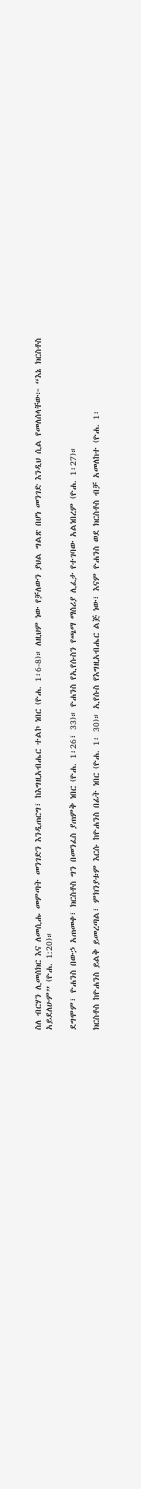ስለ ብርሃን ሊመሰክር እና ለመሲሑ መምጣት መንገድን እንዲጠርግ፣ ከእግዚአብሔር ተልኮ ነበር (ዮሐ. 1፡6-8)። ለዚህም ነው የቻለውን ያህል ግልጽ በሆነ መንገድ እንዲህ ሲል የመለሰላቸው፦ “እኔ ክርስቶስ አይደለሁም” (ዮሐ. 1:20)።

ደግሞም፣ ዮሐንስ በውኃ አጠመቀ፣ ክርስቶስ ግን በመንፈስ ያጠምቅ ነበር (ዮሐ. 1፡26፣ 33)። ዮሐንስ የኢየሱስን የጫማ ማሰሪያ ሊፈታ የተገባው አልነበረም (ዮሐ. 1፡27)።

ክርስቶስ ከዮሐንስ ይልቅ ይመረጣል፣ ምክንያቱም እርሱ ከዮሐንስ በፊት ነበር (ዮሐ. 1፡ 30)። ኢየሱስ የእግዚአብሔር ልጅ ነው፣ እናም ዮሐንስ ወደ ክርስቶስ ብቻ አመለከተ (ዮሐ. 1፡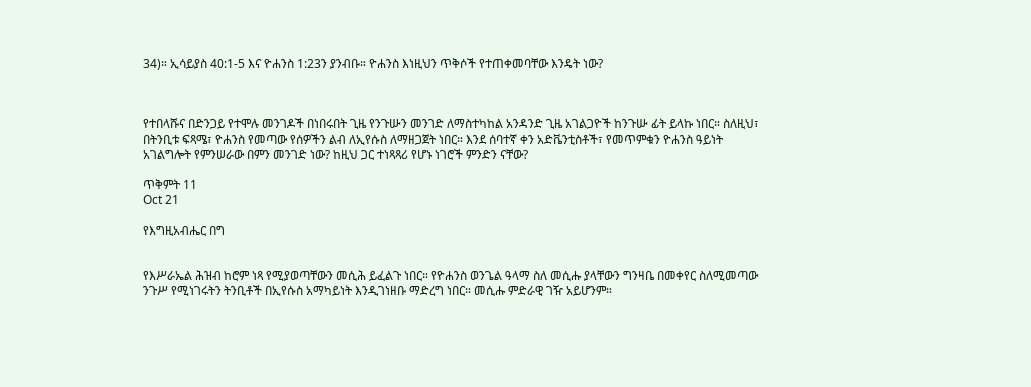34)። ኢሳይያስ 40:1-5 እና ዮሐንስ 1:23ን ያንብቡ። ዮሐንስ እነዚህን ጥቅሶች የተጠቀመባቸው እንዴት ነው?



የተበላሹና በድንጋይ የተሞሉ መንገዶች በነበሩበት ጊዜ የንጉሡን መንገድ ለማስተካከል አንዳንድ ጊዜ አገልጋዮች ከንጉሡ ፊት ይላኩ ነበር። ስለዚህ፣ በትንቢቱ ፍጻሜ፣ ዮሐንስ የመጣው የሰዎችን ልብ ለኢየሱስ ለማዘጋጀት ነበር። እንደ ሰባተኛ ቀን አድቬንቲስቶች፣ የመጥምቁን ዮሐንስ ዓይነት አገልግሎት የምንሠራው በምን መንገድ ነው? ከዚህ ጋር ተነጻጻሪ የሆኑ ነገሮች ምንድን ናቸው?

ጥቅምት 11
Oct 21

የእግዚአብሔር በግ


የእሥራኤል ሕዝብ ከሮም ነጻ የሚያወጣቸውን መሲሕ ይፈልጉ ነበር። የዮሐንስ ወንጌል ዓላማ ስለ መሲሑ ያላቸውን ግንዛቤ በመቀየር ስለሚመጣው ንጉሥ የሚነገሩትን ትንቢቶች በኢየሱስ አማካይነት እንዲገነዘቡ ማድረግ ነበር። መሲሑ ምድራዊ ገዥ አይሆንም።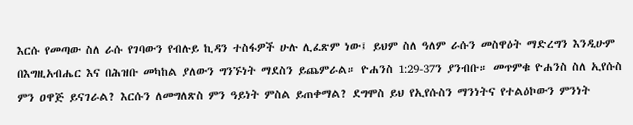እርሱ የመጣው ስለ ራሱ የገባውን የብሉይ ኪዳን ተስፋዎች ሁሉ ሊፈጽም ነው፤ ይህም ስለ ዓለም ራሱን መስዋዕት ማድረግን እንዲሁም በእግዚአብሔር እና በሕዝቡ መካከል ያለውን ግንኙነት ማደስን ይጨምራል። ዮሐንስ 1:29-37ን ያንብቡ። መጥምቁ ዮሐንስ ስለ ኢየሱስ ምን ዐዋጅ ይናገራል? እርሱን ለመግለጽስ ምን ዓይነት ምስል ይጠቀማል? ደግሞስ ይህ የኢየሱስን ማንነትና የተልዕኮውን ምንነት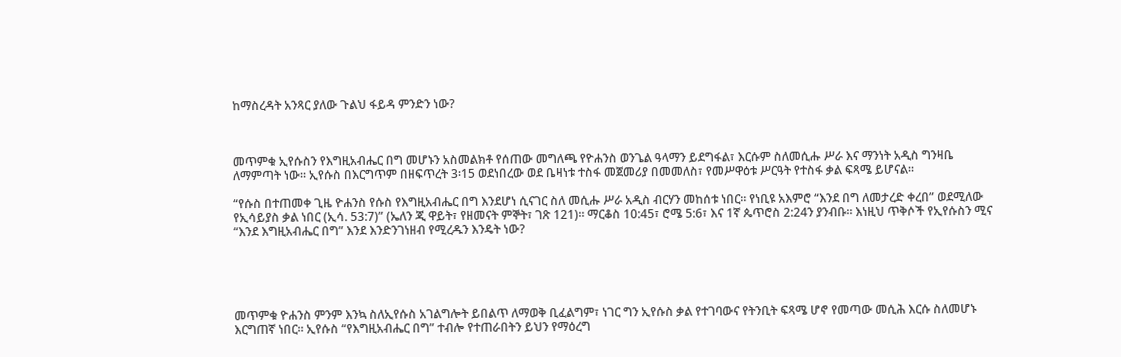ከማስረዳት አንጻር ያለው ጉልህ ፋይዳ ምንድን ነው?



መጥምቁ ኢየሱስን የእግዚአብሔር በግ መሆኑን አስመልክቶ የሰጠው መግለጫ የዮሐንስ ወንጌል ዓላማን ይደግፋል፣ እርሱም ስለመሲሑ ሥራ እና ማንነት አዲስ ግንዛቤ ለማምጣት ነው። ኢየሱስ በእርግጥም በዘፍጥረት 3፡15 ወደነበረው ወደ ቤዛነቱ ተስፋ መጀመሪያ በመመለስ፣ የመሥዋዕቱ ሥርዓት የተስፋ ቃል ፍጻሜ ይሆናል።

“የሱስ በተጠመቀ ጊዜ ዮሐንስ የሱስ የእግዚአብሔር በግ እንደሆነ ሲናገር ስለ መሲሑ ሥራ አዲስ ብርሃን መከሰቱ ነበር። የነቢዩ አእምሮ “እንደ በግ ለመታረድ ቀረበ” ወደሚለው የኢሳይያስ ቃል ነበር (ኢሳ. 53:7)” (ኤለን ጂ ዋይት፣ የዘመናት ምኞት፣ ገጽ 121)። ማርቆስ 10:45፣ ሮሜ 5:6፣ እና 1ኛ ጴጥሮስ 2:24ን ያንብቡ። እነዚህ ጥቅሶች የኢየሱስን ሚና “እንደ እግዚአብሔር በግ” እንደ እንድንገነዘብ የሚረዱን እንዴት ነው?





መጥምቁ ዮሐንስ ምንም እንኳ ስለኢየሱስ አገልግሎት ይበልጥ ለማወቅ ቢፈልግም፣ ነገር ግን ኢየሱስ ቃል የተገባውና የትንቢት ፍጻሜ ሆኖ የመጣው መሲሕ እርሱ ስለመሆኑ እርግጠኛ ነበር። ኢየሱስ “የእግዚአብሔር በግ” ተብሎ የተጠራበትን ይህን የማዕረግ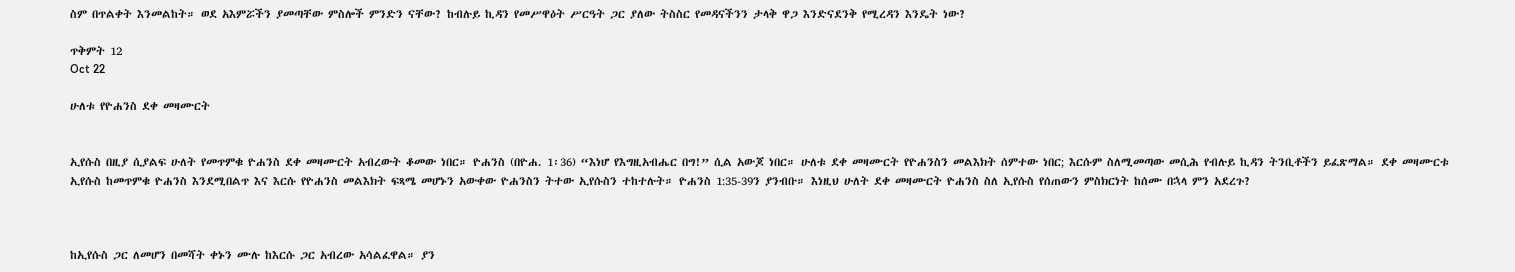ስም በጥልቀት እንመልከት። ወደ አእምሯችን ያመጣቸው ምስሎች ምንድን ናቸው? ከብሉይ ኪዳን የመሥዋዕት ሥርዓት ጋር ያለው ትስስር የመዳናችንን ታላቅ ዋጋ እንድናደንቅ የሚረዳን እንዴት ነው?

ጥቅምት 12
Oct 22

ሁለቱ የዮሐንስ ደቀ መዛሙርት


ኢየሱስ በዚያ ሲያልፍ ሁለት የመጥምቁ ዮሐንስ ደቀ መዛሙርት አብረውት ቆመው ነበር። ዮሐንስ (በዮሐ. 1፡36) “እነሆ የእግዚአብሔር በግ!” ሲል አውጆ ነበር። ሁለቱ ደቀ መዛሙርት የዮሐንስን መልእክት ሰምተው ነበር; እርሱም ስለሚመጣው መሲሕ የብሉይ ኪዳን ትንቢቶችን ይፈጽማል። ደቀ መዛሙርቱ ኢየሱስ ከመጥምቁ ዮሐንስ እንደሚበልጥ እና እርሱ የዮሐንስ መልእክት ፍጻሜ መሆኑን አውቀው ዮሐንስን ትተው ኢየሱስን ተከተሉት። ዮሐንስ 1:35-39ን ያንብቡ። እነዚህ ሁለት ደቀ መዛሙርት ዮሐንስ ስለ ኢየሱስ የሰጠውን ምስክርነት ከሰሙ በኋላ ምን አደረጉ?



ከኢየሱስ ጋር ለመሆን በመሻት ቀኑን ሙሉ ከእርሱ ጋር አብረው አሳልፈዋል። ያን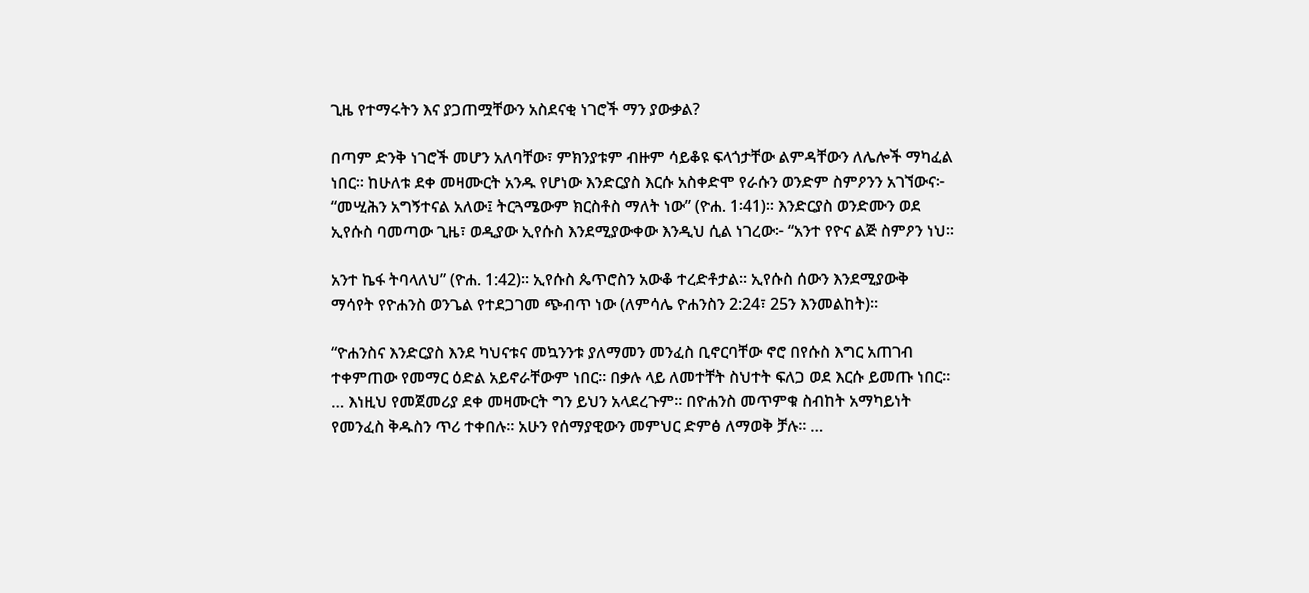ጊዜ የተማሩትን እና ያጋጠሟቸውን አስደናቂ ነገሮች ማን ያውቃል?

በጣም ድንቅ ነገሮች መሆን አለባቸው፣ ምክንያቱም ብዙም ሳይቆዩ ፍላጎታቸው ልምዳቸውን ለሌሎች ማካፈል ነበር። ከሁለቱ ደቀ መዛሙርት አንዱ የሆነው እንድርያስ እርሱ አስቀድሞ የራሱን ወንድም ስምዖንን አገኘውና፦ “መሢሕን አግኝተናል አለው፤ ትርጓሜውም ክርስቶስ ማለት ነው” (ዮሐ. 1፡41)። እንድርያስ ወንድሙን ወደ ኢየሱስ ባመጣው ጊዜ፣ ወዲያው ኢየሱስ እንደሚያውቀው እንዲህ ሲል ነገረው፦ “አንተ የዮና ልጅ ስምዖን ነህ።

አንተ ኬፋ ትባላለህ” (ዮሐ. 1:42)። ኢየሱስ ጴጥሮስን አውቆ ተረድቶታል። ኢየሱስ ሰውን እንደሚያውቅ ማሳየት የዮሐንስ ወንጌል የተደጋገመ ጭብጥ ነው (ለምሳሌ ዮሐንስን 2:24፣ 25ን እንመልከት)።

“ዮሐንስና እንድርያስ እንደ ካህናቱና መኳንንቱ ያለማመን መንፈስ ቢኖርባቸው ኖሮ በየሱስ እግር አጠገብ ተቀምጠው የመማር ዕድል አይኖራቸውም ነበር። በቃሉ ላይ ለመተቸት ስህተት ፍለጋ ወደ እርሱ ይመጡ ነበር። … እነዚህ የመጀመሪያ ደቀ መዛሙርት ግን ይህን አላደረጉም። በዮሐንስ መጥምቁ ስብከት አማካይነት የመንፈስ ቅዱስን ጥሪ ተቀበሉ። አሁን የሰማያዊውን መምህር ድምፅ ለማወቅ ቻሉ። …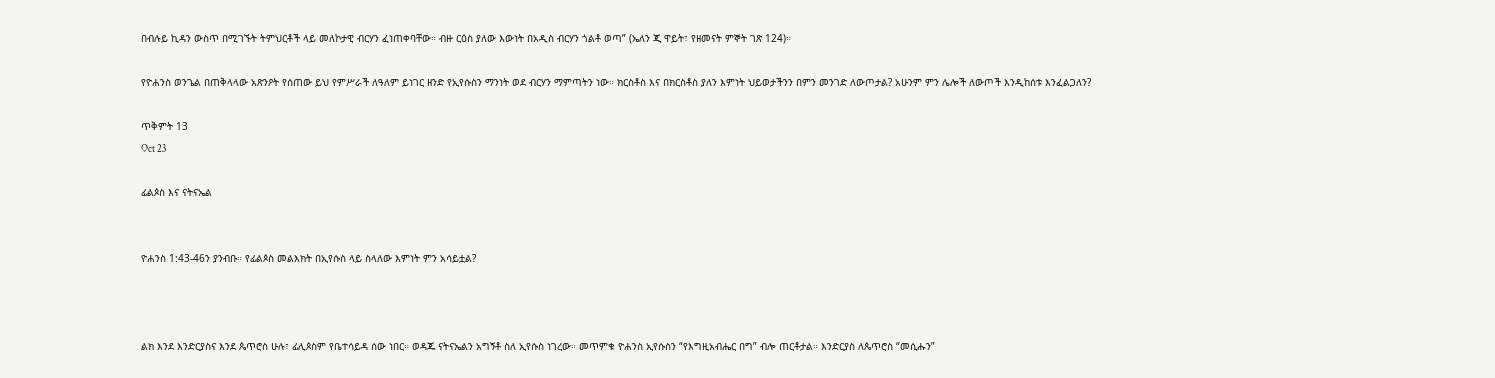በብሉይ ኪዳን ውስጥ በሚገኙት ትምህርቶች ላይ መለኮታዊ ብርሃን ፈነጠቀባቸው። ብዙ ርዕስ ያለው እውነት በአዲስ ብርሃን ጎልቶ ወጣ” (ኤለን ጂ ዋይት፣ የዘመናት ምኞት ገጽ 124)።

የዮሐንስ ወንጌል በጠቅላላው አጽንዖት የሰጠው ይህ የምሥራች ለዓለም ይነገር ዘንድ የኢየሱስን ማንነት ወደ ብርሃን ማምጣትን ነው። ክርስቶስ እና በክርስቶስ ያለን እምነት ህይወታችንን በምን መንገድ ለውጦታል? አሁንም ምን ሌሎች ለውጦች እንዲከሰቱ እንፈልጋለን?

ጥቅምት 13
Oct 23

ፊልጶስ እና ናትናኤል


ዮሐንስ 1:43-46ን ያንብቡ። የፊልጶስ መልእክት በኢየሱስ ላይ ስላለው እምነት ምን አሳይቷል?



ልክ እንደ እንድርያስና እንደ ጴጥሮስ ሁሉ፣ ፊሊጶስም የቤተሳይዳ ሰው ነበር። ወዳጁ ናትናኤልን አግኝቶ ስለ ኢየሱስ ነገረው። መጥምቁ ዮሐንስ ኢየሱስን “የእግዚአብሔር በግ” ብሎ ጠርቶታል። እንድርያስ ለጴጥሮስ “መሲሑን”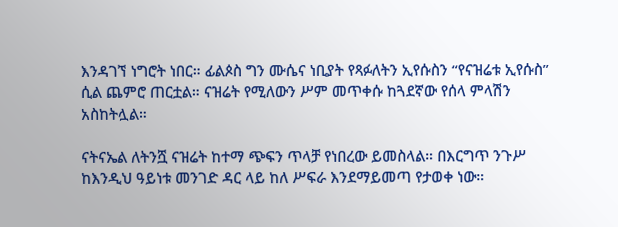እንዳገኘ ነግሮት ነበር። ፊልጶስ ግን ሙሴና ነቢያት የጻፉለትን ኢየሱስን “የናዝሬቱ ኢየሱስ” ሲል ጨምሮ ጠርቷል። ናዝሬት የሚለውን ሥም መጥቀሱ ከጓደኛው የሰላ ምላሽን አስከትሏል።

ናትናኤል ለትንሿ ናዝሬት ከተማ ጭፍን ጥላቻ የነበረው ይመስላል። በእርግጥ ንጉሥ ከእንዲህ ዓይነቱ መንገድ ዳር ላይ ከለ ሥፍራ እንደማይመጣ የታወቀ ነው።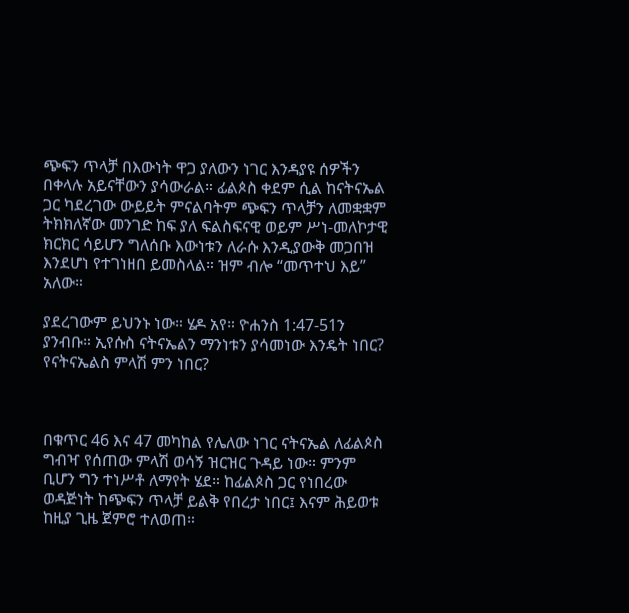ጭፍን ጥላቻ በእውነት ዋጋ ያለውን ነገር እንዳያዩ ሰዎችን በቀላሉ አይናቸውን ያሳውራል። ፊልጶስ ቀደም ሲል ከናትናኤል ጋር ካደረገው ውይይት ምናልባትም ጭፍን ጥላቻን ለመቋቋም ትክክለኛው መንገድ ከፍ ያለ ፍልስፍናዊ ወይም ሥነ-መለኮታዊ ክርክር ሳይሆን ግለሰቡ እውነቱን ለራሱ እንዲያውቅ መጋበዝ እንደሆነ የተገነዘበ ይመስላል። ዝም ብሎ “መጥተህ እይ” አለው።

ያደረገውም ይህንኑ ነው። ሄዶ አየ። ዮሐንስ 1:47-51ን ያንብቡ። ኢየሱስ ናትናኤልን ማንነቱን ያሳመነው እንዴት ነበር? የናትናኤልስ ምላሽ ምን ነበር?



በቁጥር 46 እና 47 መካከል የሌለው ነገር ናትናኤል ለፊልጶስ ግብዣ የሰጠው ምላሽ ወሳኝ ዝርዝር ጉዳይ ነው። ምንም ቢሆን ግን ተነሥቶ ለማየት ሄደ። ከፊልጶስ ጋር የነበረው ወዳጅነት ከጭፍን ጥላቻ ይልቅ የበረታ ነበር፤ እናም ሕይወቱ ከዚያ ጊዜ ጀምሮ ተለወጠ።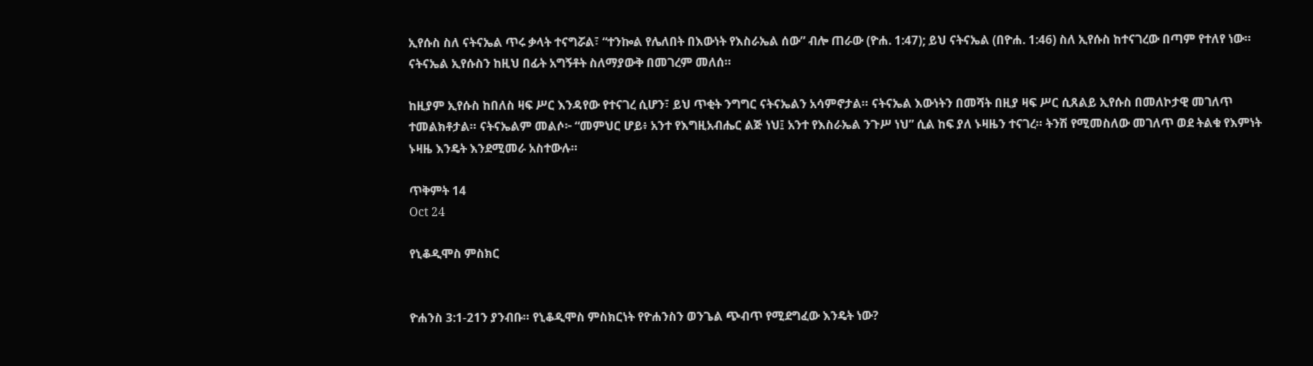ኢየሱስ ስለ ናትናኤል ጥሩ ቃላት ተናግሯል፣ “ተንኰል የሌለበት በእውነት የእስራኤል ሰው” ብሎ ጠራው (ዮሐ. 1:47); ይህ ናትናኤል (በዮሐ. 1:46) ስለ ኢየሱስ ከተናገረው በጣም የተለየ ነው። ናትናኤል ኢየሱስን ከዚህ በፊት አግኝቶት ስለማያውቅ በመገረም መለሰ።

ከዚያም ኢየሱስ ከበለስ ዛፍ ሥር እንዳየው የተናገረ ሲሆን፣ ይህ ጥቂት ንግግር ናትናኤልን አሳምኖታል። ናትናኤል እውነትን በመሻት በዚያ ዛፍ ሥር ሲጸልይ ኢየሱስ በመለኮታዊ መገለጥ ተመልክቶታል። ናትናኤልም መልሶ፦ “መምህር ሆይ፥ አንተ የእግዚአብሔር ልጅ ነህ፤ አንተ የእስራኤል ንጉሥ ነህ” ሲል ከፍ ያለ ኑዛዜን ተናገረ። ትንሽ የሚመስለው መገለጥ ወደ ትልቁ የእምነት ኑዛዜ እንዴት እንደሚመራ አስተውሉ።

ጥቅምት 14
Oct 24

የኒቆዲሞስ ምስክር


ዮሐንስ 3:1-21ን ያንብቡ። የኒቆዲሞስ ምስክርነት የዮሐንስን ወንጌል ጭብጥ የሚደግፈው እንዴት ነው?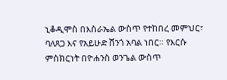ኒቆዲሞስ በእስራኤል ውስጥ የተከበረ መምህር፣ ባለጸጋ እና የአይሁድ ሸንጎ አባል ነበር። የእርሱ ምስክርነት በዮሐንስ ወንጌል ውስጥ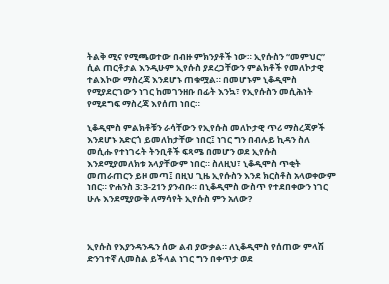ትልቅ ሚና የሚጫወተው በብዙ ምክንያቶች ነው። ኢየሱስን “መምህር” ሲል ጠርቶታል እንዲሁም ኢየሱስ ያደረጋቸውን ምልክቶች የመለኮታዊ ተልእኮው ማስረጃ እንደሆኑ ጠቁሟል። በመሆኑም ኒቆዲሞስ የሚያደርገውን ነገር ከመገንዘቡ በፊት እንኳ፣ የኢየሱስን መሲሕነት የሚደግፍ ማስረጃ እየሰጠ ነበር።

ኒቆዲሞስ ምልክቶቹን ራሳቸውን የኢየሱስ መለኮታዊ ጥሪ ማስረጃዎች እንደሆኑ አድርጎ ይመለከታቸው ነበር፤ ነገር ግን በብሉይ ኪዳን ስለ መሲሑ የተነገሩት ትንቢቶች ፍጻሜ በመሆን ወደ ኢየሱስ እንደሚያመለክቱ አላያቸውም ነበር። ስለዚህ፣ ኒቆዲሞስ ጥቂት መጠራጠርን ይዞ መጣ፤ በዚህ ጊዜ ኢየሱስን እንደ ክርስቶስ አላወቀውም ነበር። ዮሐንስ 3:3-21ን ያንብቡ። በኒቆዲሞስ ውስጥ የተደበቀውን ነገር ሁሉ እንደሚያውቅ ለማሳየት ኢየሱስ ምን አለው?



ኢየሱስ የእያንዳንዱን ሰው ልብ ያውቃል። ለኒቆዲሞስ የሰጠው ምላሽ ድንገተኛ ሊመስል ይችላል ነገር ግን በቀጥታ ወደ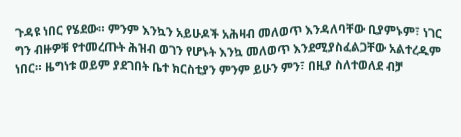ጉዳዩ ነበር የሄደው። ምንም እንኳን አይሁዶች አሕዛብ መለወጥ እንዳለባቸው ቢያምኑም፣ ነገር ግን ብዙዎቹ የተመረጡት ሕዝብ ወገን የሆኑት እንኳ መለወጥ እንደሚያስፈልጋቸው አልተረዱም ነበር። ዜግነቱ ወይም ያደገበት ቤተ ክርስቲያን ምንም ይሁን ምን፣ በዚያ ስለተወለደ ብቻ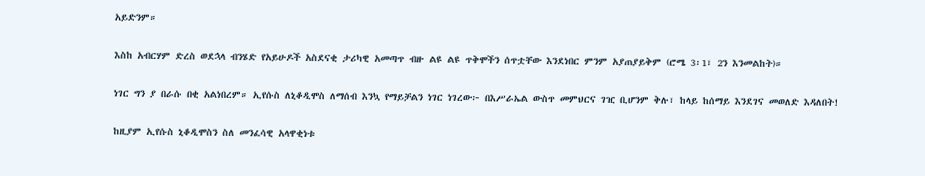አይድንም።

እስከ አብርሃም ድረስ ወደኋላ ብንሄድ የአይሁዶች አስደናቂ ታሪካዊ አመጣጥ ብዙ ልዩ ልዩ ጥቅሞችን ሰጥቷቸው እንደነበር ምንም አያጠያይቅም (ሮሜ 3፡1፣ 2ን እንመልከት)።

ነገር ግን ያ በራሱ በቂ አልነበረም። ኢየሱስ ለኒቆዲሞስ ለማሰብ እንኳ የማይቻልን ነገር ነገረው፦ በእሥራኤል ውስጥ መምህርና ገዢ ቢሆንም ቅሉ፣ ከላይ ከሰማይ እንደገና መወለድ እዳለበት!

ከዚያም ኢየሱስ ኒቆዲሞስን ስለ መንፈሳዊ አላዋቂነቱ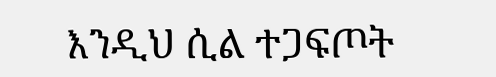እንዲህ ሲል ተጋፍጦት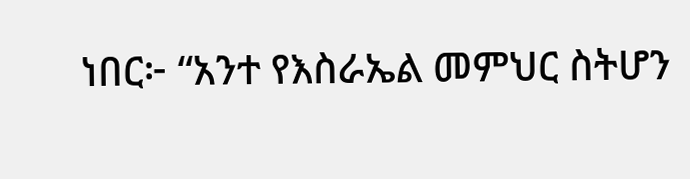ነበር፦ “አንተ የእስራኤል መምህር ስትሆን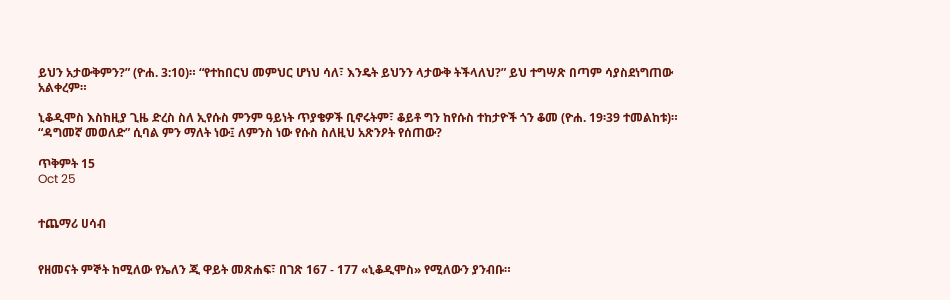ይህን አታውቅምን?” (ዮሐ. 3:10)። “የተከበርህ መምህር ሆነህ ሳለ፣ እንዴት ይህንን ላታውቅ ትችላለህ?” ይህ ተግሣጽ በጣም ሳያስደነግጠው አልቀረም።

ኒቆዲሞስ እስከዚያ ጊዜ ድረስ ስለ ኢየሱስ ምንም ዓይነት ጥያቄዎች ቢኖሩትም፣ ቆይቶ ግን ከየሱስ ተከታዮች ጎን ቆመ (ዮሐ. 19፡39 ተመልከቱ)። “ዳግመኛ መወለድ” ሲባል ምን ማለት ነው፤ ለምንስ ነው የሱስ ስለዚህ አጽንዖት የሰጠው?

ጥቅምት 15
Oct 25


ተጨማሪ ሀሳብ


የዘመናት ምኞት ከሚለው የኤለን ጂ ዋይት መጽሐፍ፣ በገጽ 167 - 177 «ኒቆዲሞስ» የሚለውን ያንብቡ።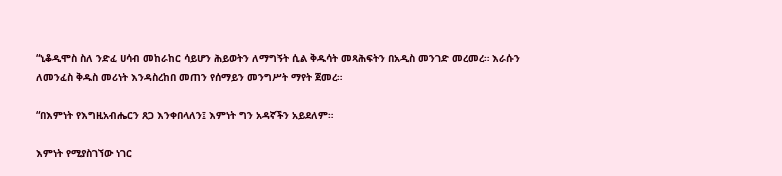“ኒቆዲሞስ ስለ ንድፈ ሀሳብ መከራከር ሳይሆን ሕይወትን ለማግኝት ሲል ቅዱሳት መጻሕፍትን በአዲስ መንገድ መረመረ። እራሱን ለመንፈስ ቅዱስ መሪነት እንዳስረከበ መጠን የሰማይን መንግሥት ማየት ጀመረ።

“በእምነት የእግዚአብሔርን ጸጋ እንቀበላለን፤ እምነት ግን አዳኛችን አይደለም።

እምነት የሚያስገኘው ነገር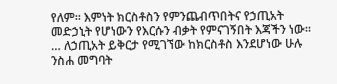የለም። እምነት ክርስቶስን የምንጨብጥበትና የኃጢአት መድኃኒት የሆነውን የእርሱን ብቃት የምናገኝበት እጃችን ነው። … ለኃጢአት ይቅርታ የሚገኘው ከክርስቶስ እንደሆነው ሁሉ ንስሐ መግባት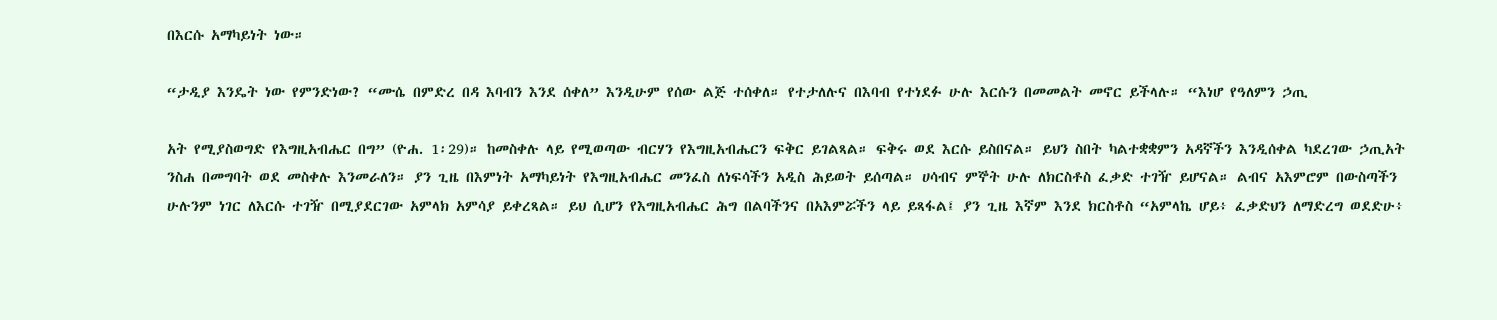በእርሱ አማካይነት ነው።

“ታዲያ እንዴት ነው የምንድነው? “ሙሴ በምድረ በዳ እባብን እንደ ሰቀለ” እንዲሁም የሰው ልጅ ተሰቀለ። የተታለሉና በእባብ የተነደፉ ሁሉ እርሱን በመመልት መኖር ይችላሉ። “እነሆ የዓለምን ኃጢ

አት የሚያስወግድ የእግዚአብሔር በግ” (ዮሐ. 1፡29)። ከመስቀሉ ላይ የሚወጣው ብርሃን የእግዚአብሔርን ፍቅር ይገልጻል። ፍቅሩ ወደ እርሱ ይስበናል። ይህን ስበት ካልተቋቋምን አዳኛችን እንዲሰቀል ካደረገው ኃጢአት ንስሐ በመግባት ወደ መስቀሉ እንመራለን። ያን ጊዜ በእምነት አማካይነት የእግዚአብሔር መንፈስ ለነፍሳችን አዲስ ሕይወት ይሰጣል። ሀሳብና ምኞት ሁሉ ለክርስቶስ ፈቃድ ተገዥ ይሆናል። ልብና አእምሮም በውስጣችን ሁሉንም ነገር ለእርሱ ተገዥ በሚያደርገው አምላክ አምሳያ ይቀረጻል። ይህ ሲሆን የእግዚአብሔር ሕግ በልባችንና በአእምሯችን ላይ ይጻፋል፤ ያን ጊዜ እኛም እንደ ክርስቶስ “አምላኬ ሆይ፥ ፈቃድህን ለማድረግ ወደድሁ፥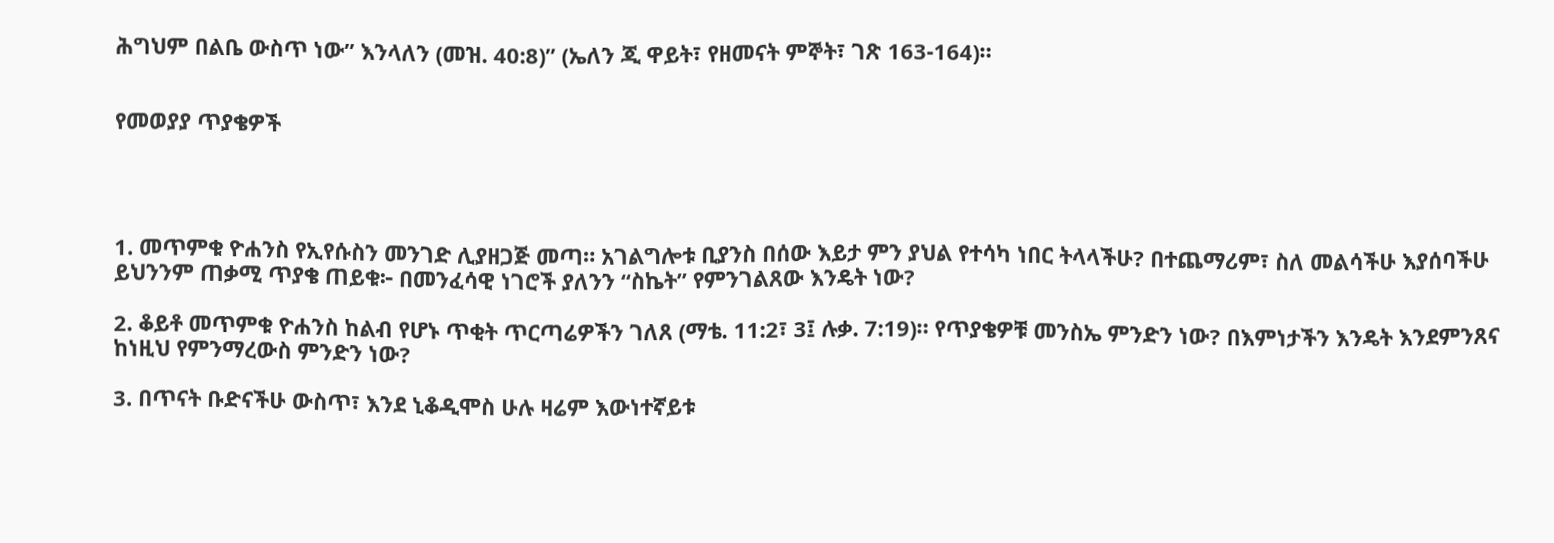ሕግህም በልቤ ውስጥ ነው” እንላለን (መዝ. 40:8)” (ኤለን ጂ ዋይት፣ የዘመናት ምኞት፣ ገጽ 163-164)።


የመወያያ ጥያቄዎች




1. መጥምቁ ዮሐንስ የኢየሱስን መንገድ ሊያዘጋጅ መጣ። አገልግሎቱ ቢያንስ በሰው እይታ ምን ያህል የተሳካ ነበር ትላላችሁ? በተጨማሪም፣ ስለ መልሳችሁ እያሰባችሁ ይህንንም ጠቃሚ ጥያቄ ጠይቁ፦ በመንፈሳዊ ነገሮች ያለንን “ስኬት” የምንገልጸው እንዴት ነው?

2. ቆይቶ መጥምቁ ዮሐንስ ከልብ የሆኑ ጥቂት ጥርጣሬዎችን ገለጸ (ማቴ. 11:2፣ 3፤ ሉቃ. 7:19)። የጥያቄዎቹ መንስኤ ምንድን ነው? በእምነታችን እንዴት እንደምንጸና ከነዚህ የምንማረውስ ምንድን ነው?

3. በጥናት ቡድናችሁ ውስጥ፣ እንደ ኒቆዲሞስ ሁሉ ዛሬም እውነተኛይቱ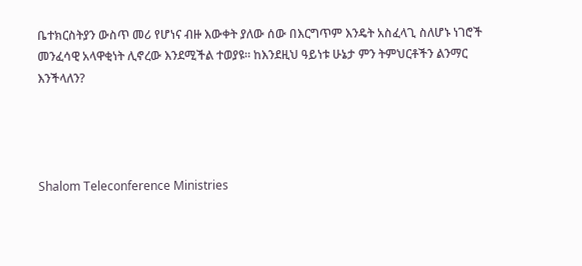ቤተክርስትያን ውስጥ መሪ የሆነና ብዙ እውቀት ያለው ሰው በእርግጥም እንዴት አስፈላጊ ስለሆኑ ነገሮች መንፈሳዊ አላዋቂነት ሊኖረው እንደሚችል ተወያዩ። ከእንደዚህ ዓይነቱ ሁኔታ ምን ትምህርቶችን ልንማር እንችላለን?




Shalom Teleconference Ministries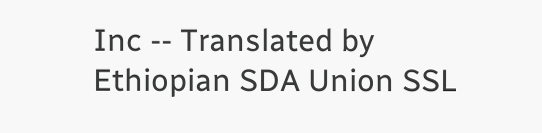Inc -- Translated by Ethiopian SDA Union SSL